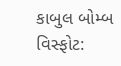કાબુલ બોમ્બ વિસ્ફોટ: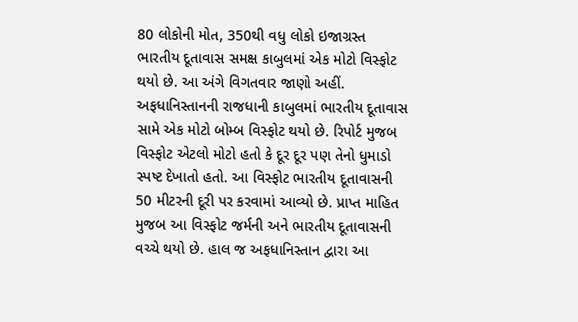80 લોકોની મોત, 350થી વધુ લોકો ઇજાગ્રસ્ત
ભારતીય દૂતાવાસ સમક્ષ કાબુલમાં એક મોટો વિસ્ફોટ થયો છે. આ અંગે વિગતવાર જાણો અહીં.
અફધાનિસ્તાનની રાજધાની કાબુલમાં ભારતીય દૂતાવાસ સામે એક મોટો બોમ્બ વિસ્ફોટ થયો છે. રિપોર્ટ મુજબ વિસ્ફોટ એટલો મોટો હતો કે દૂર દૂર પણ તેનો ધુમાડો સ્પષ્ટ દેખાતો હતો. આ વિસ્ફોટ ભારતીય દૂતાવાસની 50 મીટરની દૂરી પર કરવામાં આવ્યો છે. પ્રાપ્ત માહિત મુજબ આ વિસ્ફોટ જર્મની અને ભારતીય દૂતાવાસની વચ્ચે થયો છે. હાલ જ અફધાનિસ્તાન દ્વારા આ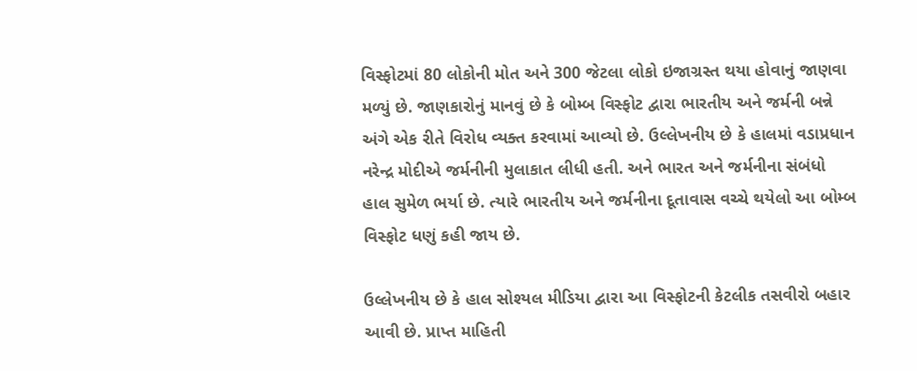વિસ્ફોટમાં 80 લોકોની મોત અને 300 જેટલા લોકો ઇજાગ્રસ્ત થયા હોવાનું જાણવા મળ્યું છે. જાણકારોનું માનવું છે કે બોમ્બ વિસ્ફોટ દ્વારા ભારતીય અને જર્મની બન્ને અંગે એક રીતે વિરોધ વ્યક્ત કરવામાં આવ્યો છે. ઉલ્લેખનીય છે કે હાલમાં વડાપ્રધાન નરેન્દ્ર મોદીએ જર્મનીની મુલાકાત લીધી હતી. અને ભારત અને જર્મનીના સંબંધો હાલ સુમેળ ભર્યા છે. ત્યારે ભારતીય અને જર્મનીના દૂતાવાસ વચ્ચે થયેલો આ બોમ્બ વિસ્ફોટ ધણું કહી જાય છે.

ઉલ્લેખનીય છે કે હાલ સોશ્યલ મીડિયા દ્વારા આ વિસ્ફોટની કેટલીક તસવીરો બહાર આવી છે. પ્રાપ્ત માહિતી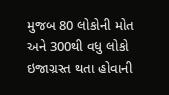મુજબ 80 લોકોની મોત અને 300થી વધુ લોકો ઇજાગ્રસ્ત થતા હોવાની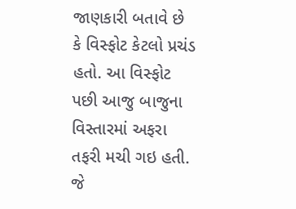જાણકારી બતાવે છે કે વિસ્ફોટ કેટલો પ્રચંડ હતો. આ વિસ્ફોટ પછી આજુ બાજુના વિસ્તારમાં અફરા તફરી મચી ગઇ હતી. જે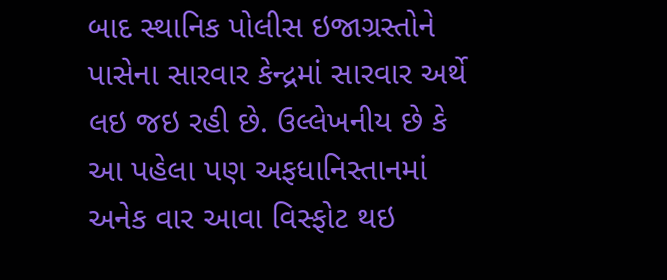બાદ સ્થાનિક પોલીસ ઇજાગ્રસ્તોને પાસેના સારવાર કેન્દ્રમાં સારવાર અર્થે લઇ જઇ રહી છે. ઉલ્લેખનીય છે કે આ પહેલા પણ અફધાનિસ્તાનમાં અનેક વાર આવા વિસ્ફોટ થઇ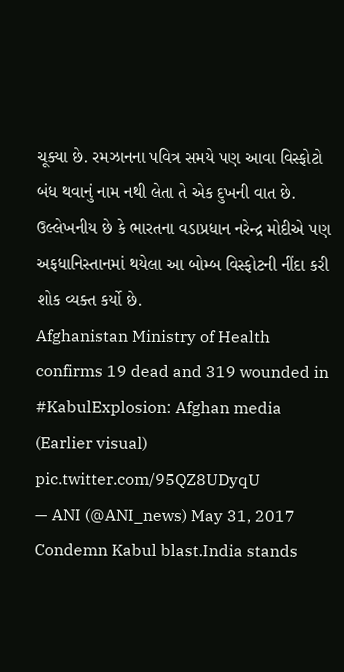ચૂક્યા છે. રમઝાનના પવિત્ર સમયે પણ આવા વિસ્ફોટો બંધ થવાનું નામ નથી લેતા તે એક દુખની વાત છે. ઉલ્લેખનીય છે કે ભારતના વડાપ્રધાન નરેન્દ્ર મોદીએ પણ અફધાનિસ્તાનમાં થયેલા આ બોમ્બ વિસ્ફોટની નીંદા કરી શોક વ્યક્ત કર્યો છે.
Afghanistan Ministry of Health confirms 19 dead and 319 wounded in #KabulExplosion: Afghan media (Earlier visual) pic.twitter.com/95QZ8UDyqU
— ANI (@ANI_news) May 31, 2017
Condemn Kabul blast.India stands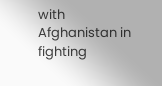with Afghanistan in fighting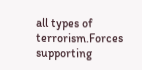all types of terrorism.Forces supporting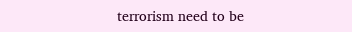terrorism need to be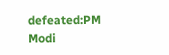defeated:PM Modi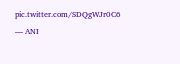pic.twitter.com/SDQgWJr0C6
— ANI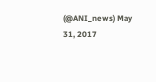(@ANI_news) May 31, 2017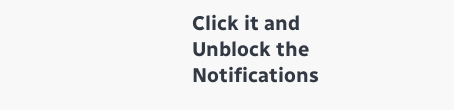Click it and Unblock the Notifications